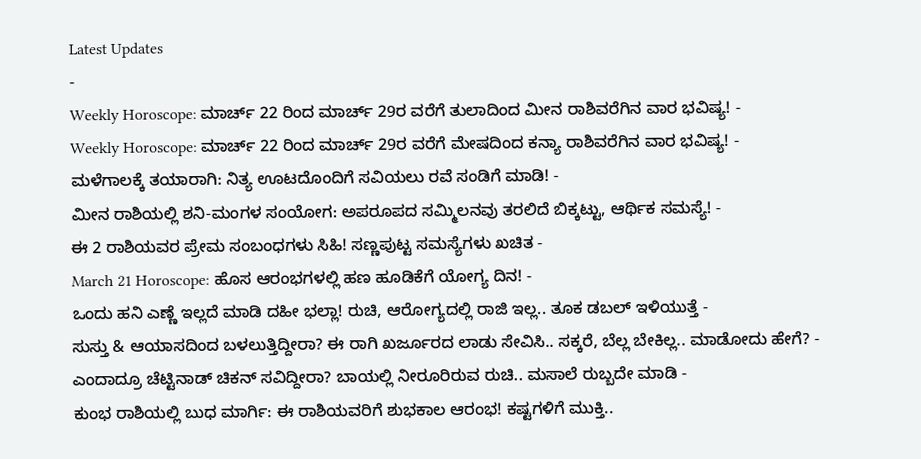Latest Updates
-
Weekly Horoscope: ಮಾರ್ಚ್ 22 ರಿಂದ ಮಾರ್ಚ್ 29ರ ವರೆಗೆ ತುಲಾದಿಂದ ಮೀನ ರಾಶಿವರೆಗಿನ ವಾರ ಭವಿಷ್ಯ! -
Weekly Horoscope: ಮಾರ್ಚ್ 22 ರಿಂದ ಮಾರ್ಚ್ 29ರ ವರೆಗೆ ಮೇಷದಿಂದ ಕನ್ಯಾ ರಾಶಿವರೆಗಿನ ವಾರ ಭವಿಷ್ಯ! -
ಮಳೆಗಾಲಕ್ಕೆ ತಯಾರಾಗಿ: ನಿತ್ಯ ಊಟದೊಂದಿಗೆ ಸವಿಯಲು ರವೆ ಸಂಡಿಗೆ ಮಾಡಿ! -
ಮೀನ ರಾಶಿಯಲ್ಲಿ ಶನಿ-ಮಂಗಳ ಸಂಯೋಗ: ಅಪರೂಪದ ಸಮ್ಮಿಲನವು ತರಲಿದೆ ಬಿಕ್ಕಟ್ಟು, ಆರ್ಥಿಕ ಸಮಸ್ಯೆ! -
ಈ 2 ರಾಶಿಯವರ ಪ್ರೇಮ ಸಂಬಂಧಗಳು ಸಿಹಿ! ಸಣ್ಣಪುಟ್ಟ ಸಮಸ್ಯೆಗಳು ಖಚಿತ -
March 21 Horoscope: ಹೊಸ ಆರಂಭಗಳಲ್ಲಿ ಹಣ ಹೂಡಿಕೆಗೆ ಯೋಗ್ಯ ದಿನ! -
ಒಂದು ಹನಿ ಎಣ್ಣೆ ಇಲ್ಲದೆ ಮಾಡಿ ದಹೀ ಭಲ್ಲಾ! ರುಚಿ, ಆರೋಗ್ಯದಲ್ಲಿ ರಾಜಿ ಇಲ್ಲ.. ತೂಕ ಡಬಲ್ ಇಳಿಯುತ್ತೆ -
ಸುಸ್ತು & ಆಯಾಸದಿಂದ ಬಳಲುತ್ತಿದ್ದೀರಾ? ಈ ರಾಗಿ ಖರ್ಜೂರದ ಲಾಡು ಸೇವಿಸಿ.. ಸಕ್ಕರೆ, ಬೆಲ್ಲ ಬೇಕಿಲ್ಲ.. ಮಾಡೋದು ಹೇಗೆ? -
ಎಂದಾದ್ರೂ ಚೆಟ್ಟಿನಾಡ್ ಚಿಕನ್ ಸವಿದ್ದೀರಾ? ಬಾಯಲ್ಲಿ ನೀರೂರಿರುವ ರುಚಿ.. ಮಸಾಲೆ ರುಬ್ಬದೇ ಮಾಡಿ -
ಕುಂಭ ರಾಶಿಯಲ್ಲಿ ಬುಧ ಮಾರ್ಗಿ: ಈ ರಾಶಿಯವರಿಗೆ ಶುಭಕಾಲ ಆರಂಭ! ಕಷ್ಟಗಳಿಗೆ ಮುಕ್ತಿ..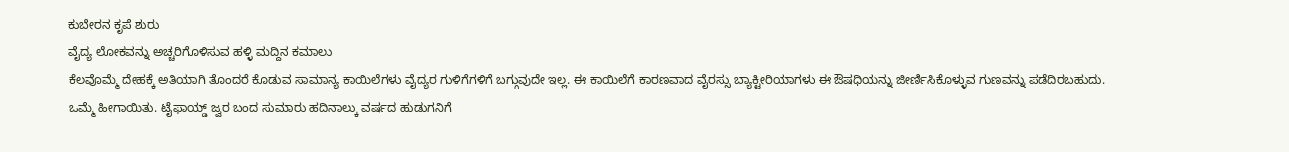ಕುಬೇರನ ಕೃಪೆ ಶುರು
ವೈದ್ಯ ಲೋಕವನ್ನು ಅಚ್ಚರಿಗೊಳಿಸುವ ಹಳ್ಳಿ ಮದ್ದಿನ ಕಮಾಲು
ಕೆಲವೊಮ್ಮೆ ದೇಹಕ್ಕೆ ಅತಿಯಾಗಿ ತೊಂದರೆ ಕೊಡುವ ಸಾಮಾನ್ಯ ಕಾಯಿಲೆಗಳು ವೈದ್ಯರ ಗುಳಿಗೆಗಳಿಗೆ ಬಗ್ಗುವುದೇ ಇಲ್ಲ. ಈ ಕಾಯಿಲೆಗೆ ಕಾರಣವಾದ ವೈರಸ್ಸು ಬ್ಯಾಕ್ಟೀರಿಯಾಗಳು ಈ ಔಷಧಿಯನ್ನು ಜೀರ್ಣಿಸಿಕೊಳ್ಳುವ ಗುಣವನ್ನು ಪಡೆದಿರಬಹುದು. ಒಮ್ಮೆ ಹೀಗಾಯಿತು. ಟೈಫಾಯ್ಡ್ ಜ್ವರ ಬಂದ ಸುಮಾರು ಹದಿನಾಲ್ಕು ವರ್ಷದ ಹುಡುಗನಿಗೆ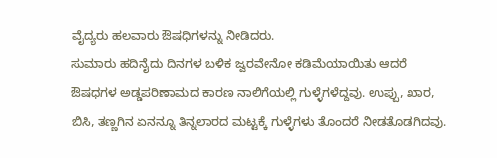ವೈದ್ಯರು ಹಲವಾರು ಔಷಧಿಗಳನ್ನು ನೀಡಿದರು.
ಸುಮಾರು ಹದಿನೈದು ದಿನಗಳ ಬಳಿಕ ಜ್ವರವೇನೋ ಕಡಿಮೆಯಾಯಿತು ಆದರೆ ಔಷಧಗಳ ಅಡ್ಡಪರಿಣಾಮದ ಕಾರಣ ನಾಲಿಗೆಯಲ್ಲಿ ಗುಳ್ಳೆಗಳೆದ್ದವು. ಉಪ್ಪು, ಖಾರ, ಬಿಸಿ, ತಣ್ಣಗಿನ ಏನನ್ನೂ ತಿನ್ನಲಾರದ ಮಟ್ಟಕ್ಕೆ ಗುಳ್ಳೆಗಳು ತೊಂದರೆ ನೀಡತೊಡಗಿದವು.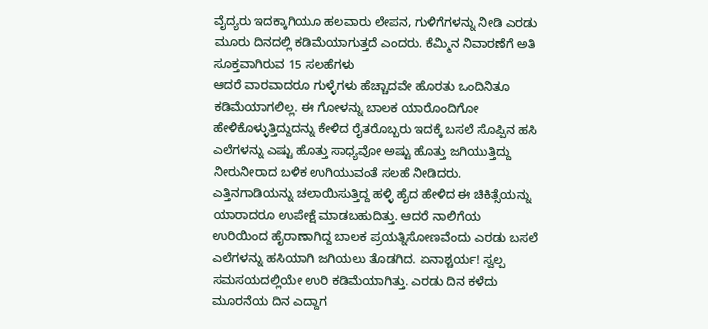ವೈದ್ಯರು ಇದಕ್ಕಾಗಿಯೂ ಹಲವಾರು ಲೇಪನ, ಗುಳಿಗೆಗಳನ್ನು ನೀಡಿ ಎರಡು ಮೂರು ದಿನದಲ್ಲಿ ಕಡಿಮೆಯಾಗುತ್ತದೆ ಎಂದರು. ಕೆಮ್ಮಿನ ನಿವಾರಣೆಗೆ ಅತಿ ಸೂಕ್ತವಾಗಿರುವ 15 ಸಲಹೆಗಳು
ಆದರೆ ವಾರವಾದರೂ ಗುಳ್ಳೆಗಳು ಹೆಚ್ಚಾದವೇ ಹೊರತು ಒಂದಿನಿತೂ ಕಡಿಮೆಯಾಗಲಿಲ್ಲ. ಈ ಗೋಳನ್ನು ಬಾಲಕ ಯಾರೊಂದಿಗೋ ಹೇಳಿಕೊಳ್ಳುತ್ತಿದ್ದುದನ್ನು ಕೇಳಿದ ರೈತರೊಬ್ಬರು ಇದಕ್ಕೆ ಬಸಲೆ ಸೊಪ್ಪಿನ ಹಸಿ ಎಲೆಗಳನ್ನು ಎಷ್ಟು ಹೊತ್ತು ಸಾಧ್ಯವೋ ಅಷ್ಟು ಹೊತ್ತು ಜಗಿಯುತ್ತಿದ್ದು ನೀರುನೀರಾದ ಬಳಿಕ ಉಗಿಯುವಂತೆ ಸಲಹೆ ನೀಡಿದರು.
ಎತ್ತಿನಗಾಡಿಯನ್ನು ಚಲಾಯಿಸುತ್ತಿದ್ದ ಹಳ್ಳಿ ಹೈದ ಹೇಳಿದ ಈ ಚಿಕಿತ್ಸೆಯನ್ನು ಯಾರಾದರೂ ಉಪೇಕ್ಷೆ ಮಾಡಬಹುದಿತ್ತು. ಆದರೆ ನಾಲಿಗೆಯ ಉರಿಯಿಂದ ಹೈರಾಣಾಗಿದ್ದ ಬಾಲಕ ಪ್ರಯತ್ನಿಸೋಣವೆಂದು ಎರಡು ಬಸಲೆ ಎಲೆಗಳನ್ನು ಹಸಿಯಾಗಿ ಜಗಿಯಲು ತೊಡಗಿದ. ಏನಾಶ್ಚರ್ಯ! ಸ್ವಲ್ಪ ಸಮಸಯದಲ್ಲಿಯೇ ಉರಿ ಕಡಿಮೆಯಾಗಿತ್ತು. ಎರಡು ದಿನ ಕಳೆದು ಮೂರನೆಯ ದಿನ ಎದ್ದಾಗ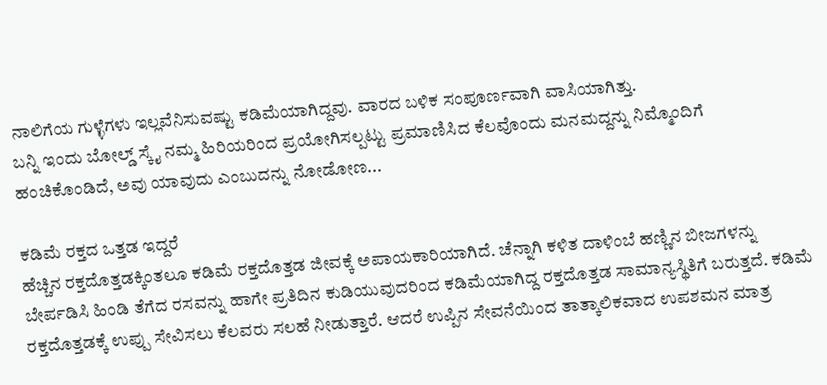ನಾಲಿಗೆಯ ಗುಳ್ಳೆಗಳು ಇಲ್ಲವೆನಿಸುವಷ್ಟು ಕಡಿಮೆಯಾಗಿದ್ದವು. ವಾರದ ಬಳಿಕ ಸಂಪೂರ್ಣವಾಗಿ ವಾಸಿಯಾಗಿತ್ತು.
ಬನ್ನಿ ಇಂದು ಬೋಲ್ಡ್ ಸ್ಕೈ ನಮ್ಮ ಹಿರಿಯರಿಂದ ಪ್ರಯೋಗಿಸಲ್ಪಟ್ಟು ಪ್ರಮಾಣಿಸಿದ ಕೆಲವೊಂದು ಮನಮದ್ದನ್ನು ನಿಮ್ಮೊಂದಿಗೆ ಹಂಚಿಕೊಂಡಿದೆ, ಅವು ಯಾವುದು ಎಂಬುದನ್ನು ನೋಡೋಣ...

ಕಡಿಮೆ ರಕ್ತದ ಒತ್ತಡ ಇದ್ದರೆ
ಹೆಚ್ಚಿನ ರಕ್ತದೊತ್ತಡಕ್ಕಿಂತಲೂ ಕಡಿಮೆ ರಕ್ತದೊತ್ತಡ ಜೀವಕ್ಕೆ ಅಪಾಯಕಾರಿಯಾಗಿದೆ. ಚೆನ್ನಾಗಿ ಕಳಿತ ದಾಳಿಂಬೆ ಹಣ್ಣಿನ ಬೀಜಗಳನ್ನು ಬೇರ್ಪಡಿಸಿ ಹಿಂಡಿ ತೆಗೆದ ರಸವನ್ನು ಹಾಗೇ ಪ್ರತಿದಿನ ಕುಡಿಯುವುದರಿಂದ ಕಡಿಮೆಯಾಗಿದ್ದ ರಕ್ತದೊತ್ತಡ ಸಾಮಾನ್ಯಸ್ಥಿತಿಗೆ ಬರುತ್ತದೆ. ಕಡಿಮೆ ರಕ್ತದೊತ್ತಡಕ್ಕೆ ಉಪ್ಪು ಸೇವಿಸಲು ಕೆಲವರು ಸಲಹೆ ನೀಡುತ್ತಾರೆ. ಆದರೆ ಉಪ್ಪಿನ ಸೇವನೆಯಿಂದ ತಾತ್ಕಾಲಿಕವಾದ ಉಪಶಮನ ಮಾತ್ರ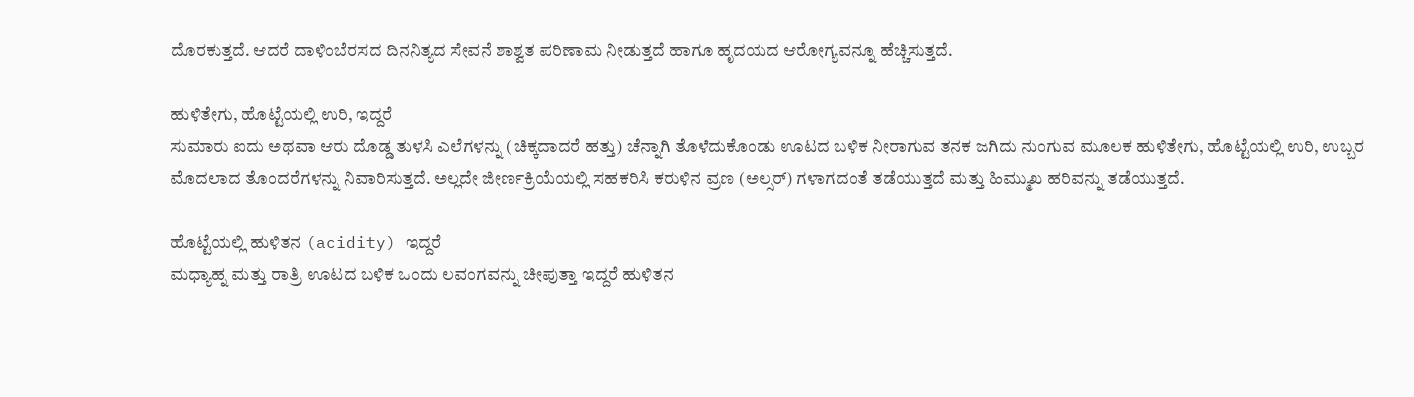ದೊರಕುತ್ತದೆ. ಆದರೆ ದಾಳಿಂಬೆರಸದ ದಿನನಿತ್ಯದ ಸೇವನೆ ಶಾಶ್ವತ ಪರಿಣಾಮ ನೀಡುತ್ತದೆ ಹಾಗೂ ಹೃದಯದ ಆರೋಗ್ಯವನ್ನೂ ಹೆಚ್ಚಿಸುತ್ತದೆ.

ಹುಳಿತೇಗು, ಹೊಟ್ಟೆಯಲ್ಲಿ ಉರಿ, ಇದ್ದರೆ
ಸುಮಾರು ಐದು ಅಥವಾ ಆರು ದೊಡ್ಡ ತುಳಸಿ ಎಲೆಗಳನ್ನು (ಚಿಕ್ಕದಾದರೆ ಹತ್ತು) ಚೆನ್ನಾಗಿ ತೊಳೆದುಕೊಂಡು ಊಟದ ಬಳಿಕ ನೀರಾಗುವ ತನಕ ಜಗಿದು ನುಂಗುವ ಮೂಲಕ ಹುಳಿತೇಗು, ಹೊಟ್ಟೆಯಲ್ಲಿ ಉರಿ, ಉಬ್ಬರ ಮೊದಲಾದ ತೊಂದರೆಗಳನ್ನು ನಿವಾರಿಸುತ್ತದೆ. ಅಲ್ಲದೇ ಜೀರ್ಣಕ್ರಿಯೆಯಲ್ಲಿ ಸಹಕರಿಸಿ ಕರುಳಿನ ವ್ರಣ (ಅಲ್ಸರ್) ಗಳಾಗದಂತೆ ತಡೆಯುತ್ತದೆ ಮತ್ತು ಹಿಮ್ಮುಖ ಹರಿವನ್ನು ತಡೆಯುತ್ತದೆ.

ಹೊಟ್ಟೆಯಲ್ಲಿ ಹುಳಿತನ (acidity) ಇದ್ದರೆ
ಮಧ್ಯಾಹ್ನ ಮತ್ತು ರಾತ್ರಿ ಊಟದ ಬಳಿಕ ಒಂದು ಲವಂಗವನ್ನು ಚೀಪುತ್ತಾ ಇದ್ದರೆ ಹುಳಿತನ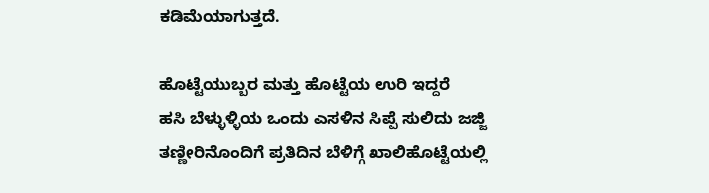ಕಡಿಮೆಯಾಗುತ್ತದೆ.

ಹೊಟ್ಟೆಯುಬ್ಬರ ಮತ್ತು ಹೊಟ್ಟೆಯ ಉರಿ ಇದ್ದರೆ
ಹಸಿ ಬೆಳ್ಳುಳ್ಳಿಯ ಒಂದು ಎಸಳಿನ ಸಿಪ್ಪೆ ಸುಲಿದು ಜಜ್ಜಿ ತಣ್ಣೀರಿನೊಂದಿಗೆ ಪ್ರತಿದಿನ ಬೆಳಿಗ್ಗೆ ಖಾಲಿಹೊಟ್ಟೆಯಲ್ಲಿ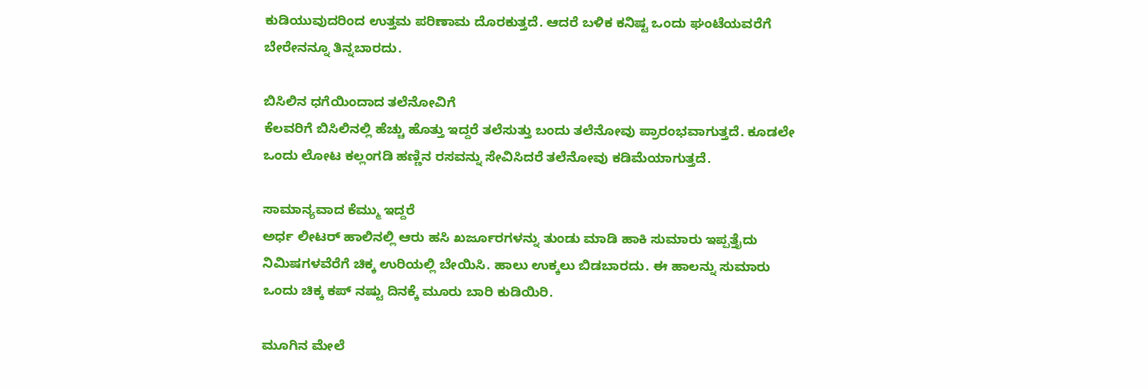ಕುಡಿಯುವುದರಿಂದ ಉತ್ತಮ ಪರಿಣಾಮ ದೊರಕುತ್ತದೆ. ಆದರೆ ಬಳಿಕ ಕನಿಷ್ಟ ಒಂದು ಘಂಟೆಯವರೆಗೆ ಬೇರೇನನ್ನೂ ತಿನ್ನಬಾರದು.

ಬಿಸಿಲಿನ ಧಗೆಯಿಂದಾದ ತಲೆನೋವಿಗೆ
ಕೆಲವರಿಗೆ ಬಿಸಿಲಿನಲ್ಲಿ ಹೆಚ್ಚು ಹೊತ್ತು ಇದ್ದರೆ ತಲೆಸುತ್ತು ಬಂದು ತಲೆನೋವು ಪ್ರಾರಂಭವಾಗುತ್ತದೆ. ಕೂಡಲೇ ಒಂದು ಲೋಟ ಕಲ್ಲಂಗಡಿ ಹಣ್ಣಿನ ರಸವನ್ನು ಸೇವಿಸಿದರೆ ತಲೆನೋವು ಕಡಿಮೆಯಾಗುತ್ತದೆ.

ಸಾಮಾನ್ಯವಾದ ಕೆಮ್ಮು ಇದ್ದರೆ
ಅರ್ಧ ಲೀಟರ್ ಹಾಲಿನಲ್ಲಿ ಆರು ಹಸಿ ಖರ್ಜೂರಗಳನ್ನು ತುಂಡು ಮಾಡಿ ಹಾಕಿ ಸುಮಾರು ಇಪ್ಪತ್ತೈದು ನಿಮಿಷಗಳವೆರೆಗೆ ಚಿಕ್ಕ ಉರಿಯಲ್ಲಿ ಬೇಯಿಸಿ. ಹಾಲು ಉಕ್ಕಲು ಬಿಡಬಾರದು. ಈ ಹಾಲನ್ನು ಸುಮಾರು ಒಂದು ಚಿಕ್ಕ ಕಪ್ ನಷ್ಟು ದಿನಕ್ಕೆ ಮೂರು ಬಾರಿ ಕುಡಿಯಿರಿ.

ಮೂಗಿನ ಮೇಲೆ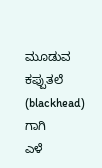ಮೂಡುವ ಕಪ್ಪುತಲೆ (blackhead) ಗಾಗಿ
ಎಳೆ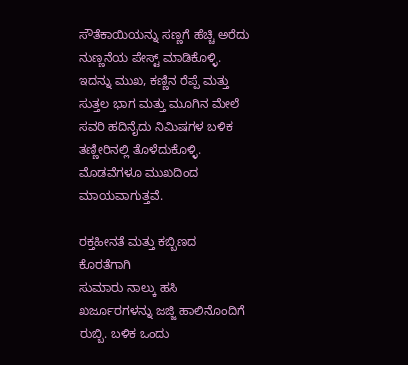ಸೌತೆಕಾಯಿಯನ್ನು ಸಣ್ಣಗೆ ಹೆಚ್ಚಿ ಅರೆದು ನುಣ್ಣನೆಯ ಪೇಸ್ಟ್ ಮಾಡಿಕೊಳ್ಳಿ. ಇದನ್ನು ಮುಖ, ಕಣ್ಣಿನ ರೆಪ್ಪೆ ಮತ್ತು ಸುತ್ತಲ ಭಾಗ ಮತ್ತು ಮೂಗಿನ ಮೇಲೆ ಸವರಿ ಹದಿನೈದು ನಿಮಿಷಗಳ ಬಳಿಕ ತಣ್ಣೀರಿನಲ್ಲಿ ತೊಳೆದುಕೊಳ್ಳಿ. ಮೊಡವೆಗಳೂ ಮುಖದಿಂದ ಮಾಯವಾಗುತ್ತವೆ.

ರಕ್ತಹೀನತೆ ಮತ್ತು ಕಬ್ಬಿಣದ ಕೊರತೆಗಾಗಿ
ಸುಮಾರು ನಾಲ್ಕು ಹಸಿ ಖರ್ಜೂರಗಳನ್ನು ಜಜ್ಜಿ ಹಾಲಿನೊಂದಿಗೆ ರುಬ್ಬಿ. ಬಳಿಕ ಒಂದು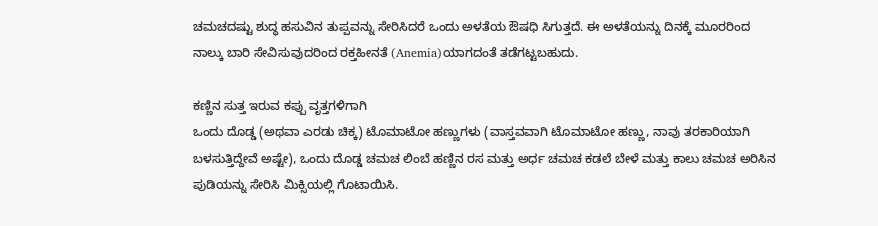ಚಮಚದಷ್ಟು ಶುದ್ಧ ಹಸುವಿನ ತುಪ್ಪವನ್ನು ಸೇರಿಸಿದರೆ ಒಂದು ಅಳತೆಯ ಔಷಧಿ ಸಿಗುತ್ತದೆ. ಈ ಅಳತೆಯನ್ನು ದಿನಕ್ಕೆ ಮೂರರಿಂದ ನಾಲ್ಕು ಬಾರಿ ಸೇವಿಸುವುದರಿಂದ ರಕ್ತಹೀನತೆ (Anemia)ಯಾಗದಂತೆ ತಡೆಗಟ್ಟಬಹುದು.

ಕಣ್ಣಿನ ಸುತ್ತ ಇರುವ ಕಪ್ಪು ವೃತ್ತಗಳಿಗಾಗಿ
ಒಂದು ದೊಡ್ಡ (ಅಥವಾ ಎರಡು ಚಿಕ್ಕ) ಟೊಮಾಟೋ ಹಣ್ಣುಗಳು (ವಾಸ್ತವವಾಗಿ ಟೊಮಾಟೋ ಹಣ್ಣು, ನಾವು ತರಕಾರಿಯಾಗಿ ಬಳಸುತ್ತಿದ್ದೇವೆ ಅಷ್ಟೇ), ಒಂದು ದೊಡ್ಡ ಚಮಚ ಲಿಂಬೆ ಹಣ್ಣಿನ ರಸ ಮತ್ತು ಅರ್ಧ ಚಮಚ ಕಡಲೆ ಬೇಳೆ ಮತ್ತು ಕಾಲು ಚಮಚ ಅರಿಸಿನ ಪುಡಿಯನ್ನು ಸೇರಿಸಿ ಮಿಕ್ಸಿಯಲ್ಲಿ ಗೊಟಾಯಿಸಿ.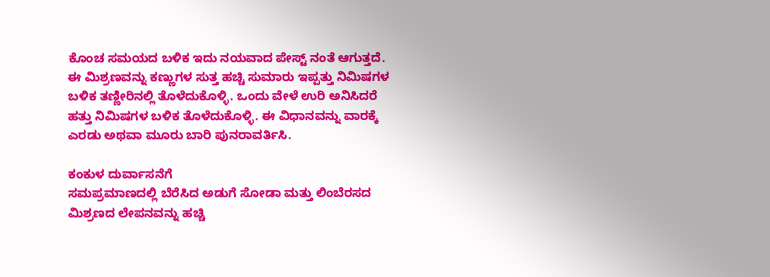ಕೊಂಚ ಸಮಯದ ಬಳಿಕ ಇದು ನಯವಾದ ಪೇಸ್ಟ್ ನಂತೆ ಆಗುತ್ತದೆ. ಈ ಮಿಶ್ರಣವನ್ನು ಕಣ್ಣುಗಳ ಸುತ್ತ ಹಚ್ಚಿ ಸುಮಾರು ಇಪ್ಪತ್ತು ನಿಮಿಷಗಳ ಬಳಿಕ ತಣ್ಣೀರಿನಲ್ಲಿ ತೊಳೆದುಕೊಳ್ಳಿ. ಒಂದು ವೇಳೆ ಉರಿ ಅನಿಸಿದರೆ ಹತ್ತು ನಿಮಿಷಗಳ ಬಳಿಕ ತೊಳೆದುಕೊಳ್ಳಿ. ಈ ವಿಧಾನವನ್ನು ವಾರಕ್ಕೆ ಎರಡು ಅಥವಾ ಮೂರು ಬಾರಿ ಪುನರಾವರ್ತಿಸಿ.

ಕಂಕುಳ ದುರ್ವಾಸನೆಗೆ
ಸಮಪ್ರಮಾಣದಲ್ಲಿ ಬೆರೆಸಿದ ಅಡುಗೆ ಸೋಡಾ ಮತ್ತು ಲಿಂಬೆರಸದ ಮಿಶ್ರಣದ ಲೇಪನವನ್ನು ಹಚ್ಚಿ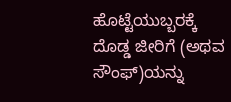ಹೊಟ್ಟೆಯುಬ್ಬರಕ್ಕೆ
ದೊಡ್ಡ ಜೀರಿಗೆ (ಅಥವ ಸೌಂಫ್)ಯನ್ನು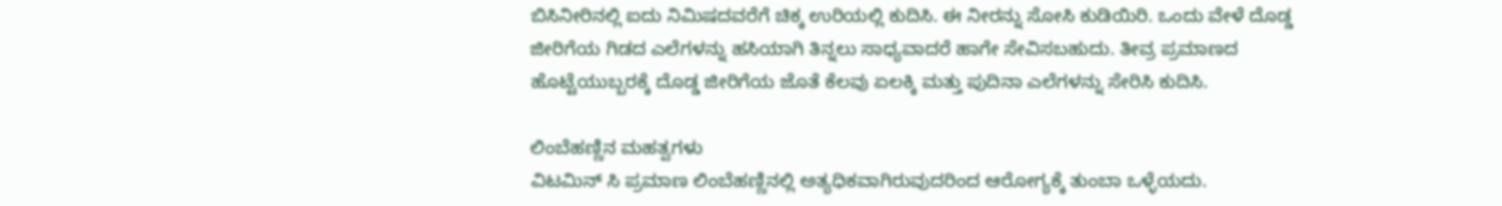ಬಿಸಿನೀರಿನಲ್ಲಿ ಐದು ನಿಮಿಷದವರೆಗೆ ಚಿಕ್ಕ ಉರಿಯಲ್ಲಿ ಕುದಿಸಿ. ಈ ನೀರನ್ನು ಸೋಸಿ ಕುಡಿಯಿರಿ. ಒಂದು ವೇಳೆ ದೊಡ್ಡ ಜೀರಿಗೆಯ ಗಿಡದ ಎಲೆಗಳನ್ನು ಹಸಿಯಾಗಿ ತಿನ್ನಲು ಸಾಧ್ಯವಾದರೆ ಹಾಗೇ ಸೇವಿಸಬಹುದು. ತೀವ್ರ ಪ್ರಮಾಣದ ಹೊಟ್ಟೆಯುಬ್ಬರಕ್ಕೆ ದೊಡ್ಡ ಜೀರಿಗೆಯ ಜೊತೆ ಕೆಲವು ಏಲಕ್ಕಿ ಮತ್ತು ಪುದಿನಾ ಎಲೆಗಳನ್ನು ಸೇರಿಸಿ ಕುದಿಸಿ.

ಲಿಂಬೆಹಣ್ಣಿನ ಮಹತ್ವಗಳು
ವಿಟಮಿನ್ ಸಿ ಪ್ರಮಾಣ ಲಿಂಬೆಹಣ್ಣಿನಲ್ಲಿ ಅತ್ಯಧಿಕವಾಗಿರುವುದರಿಂದ ಆರೋಗ್ಯಕ್ಕೆ ತುಂಬಾ ಒಳ್ಳೆಯದು.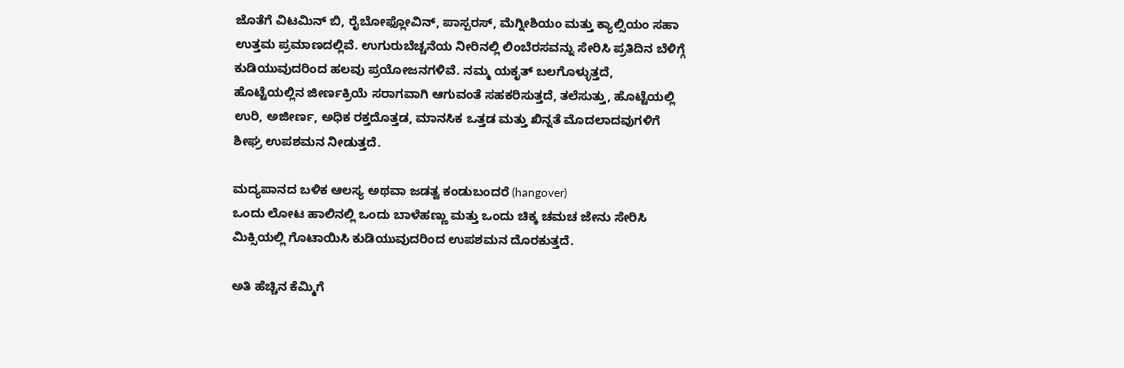ಜೊತೆಗೆ ವಿಟಮಿನ್ ಬಿ, ರೈಬೋಫ್ಲೋವಿನ್, ಪಾಸ್ಪರಸ್, ಮೆಗ್ನೀಶಿಯಂ ಮತ್ತು ಕ್ಯಾಲ್ಸಿಯಂ ಸಹಾ ಉತ್ತಮ ಪ್ರಮಾಣದಲ್ಲಿವೆ. ಉಗುರುಬೆಚ್ಚನೆಯ ನೀರಿನಲ್ಲಿ ಲಿಂಬೆರಸವನ್ನು ಸೇರಿಸಿ ಪ್ರತಿದಿನ ಬೆಳಿಗ್ಗೆ ಕುಡಿಯುವುದರಿಂದ ಹಲವು ಪ್ರಯೋಜನಗಳಿವೆ. ನಮ್ಮ ಯಕೃತ್ ಬಲಗೊಳ್ಳುತ್ತದೆ, ಹೊಟ್ಟೆಯಲ್ಲಿನ ಜೀರ್ಣಕ್ರಿಯೆ ಸರಾಗವಾಗಿ ಆಗುವಂತೆ ಸಹಕರಿಸುತ್ತದೆ, ತಲೆಸುತ್ತು, ಹೊಟ್ಟೆಯಲ್ಲಿ ಉರಿ, ಅಜೀರ್ಣ, ಅಧಿಕ ರಕ್ತದೊತ್ತಡ, ಮಾನಸಿಕ ಒತ್ತಡ ಮತ್ತು ಖಿನ್ನತೆ ಮೊದಲಾದವುಗಳಿಗೆ ಶೀಘ್ರ ಉಪಶಮನ ನೀಡುತ್ತದೆ.

ಮದ್ಯಪಾನದ ಬಳಿಕ ಆಲಸ್ಯ ಅಥವಾ ಜಡತ್ವ ಕಂಡುಬಂದರೆ (hangover)
ಒಂದು ಲೋಟ ಹಾಲಿನಲ್ಲಿ ಒಂದು ಬಾಳೆಹಣ್ಣು ಮತ್ತು ಒಂದು ಚಿಕ್ಕ ಚಮಚ ಜೇನು ಸೇರಿಸಿ ಮಿಕ್ಸಿಯಲ್ಲಿ ಗೊಟಾಯಿಸಿ ಕುಡಿಯುವುದರಿಂದ ಉಪಶಮನ ದೊರಕುತ್ತದೆ.

ಅತಿ ಹೆಚ್ಚಿನ ಕೆಮ್ಮಿಗೆ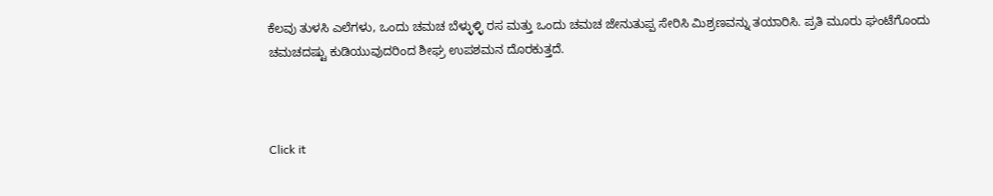ಕೆಲವು ತುಳಸಿ ಎಲೆಗಳು, ಒಂದು ಚಮಚ ಬೆಳ್ಳುಳ್ಳಿ ರಸ ಮತ್ತು ಒಂದು ಚಮಚ ಜೇನುತುಪ್ಪ ಸೇರಿಸಿ ಮಿಶ್ರಣವನ್ನು ತಯಾರಿಸಿ. ಪ್ರತಿ ಮೂರು ಘಂಟೆಗೊಂದು ಚಮಚದಷ್ಟು ಕುಡಿಯುವುದರಿಂದ ಶೀಘ್ರ ಉಪಶಮನ ದೊರಕುತ್ತದೆ.



Click it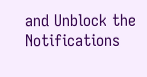and Unblock the Notifications